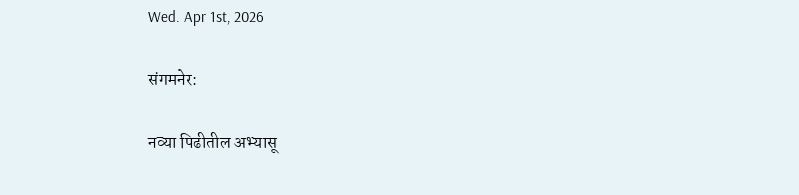Wed. Apr 1st, 2026

संगमनेर:

नव्या पिढीतील अभ्यासू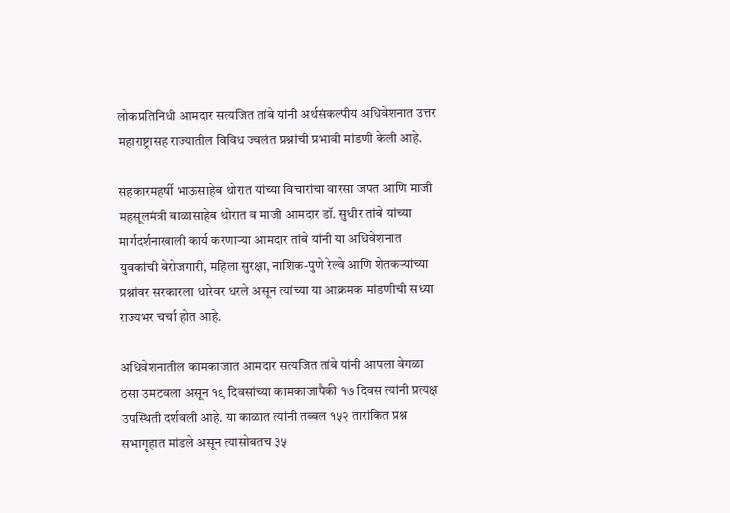लोकप्रतिनिधी आमदार सत्यजित तांबे यांनी अर्थसंकल्पीय अधिवेशनात उत्तर महाराष्ट्रासह राज्यातील विविध ज्वलंत प्रश्नांची प्रभावी मांडणी केली आहे.

सहकारमहर्षी भाऊसाहेब थोरात यांच्या विचारांचा वारसा जपत आणि माजी महसूलमंत्री बाळासाहेब थोरात व माजी आमदार डॉ. सुधीर तांबे यांच्या मार्गदर्शनाखाली कार्य करणाऱ्या आमदार तांबे यांनी या अधिवेशनात युवकांची बेरोजगारी, महिला सुरक्षा, नाशिक-पुणे रेल्वे आणि शेतकऱ्यांच्या प्रश्नांवर सरकारला धारेवर धरले असून त्यांच्या या आक्रमक मांडणीची सध्या राज्यभर चर्चा होत आहे.

अधिवेशनातील कामकाजात आमदार सत्यजित तांबे यांनी आपला वेगळा ठसा उमटवला असून १९ दिवसांच्या कामकाजापैकी १७ दिवस त्यांनी प्रत्यक्ष उपस्थिती दर्शवली आहे. या काळात त्यांनी तब्बल १५२ तारांकित प्रश्न सभागृहात मांडले असून त्यासोबतच ३५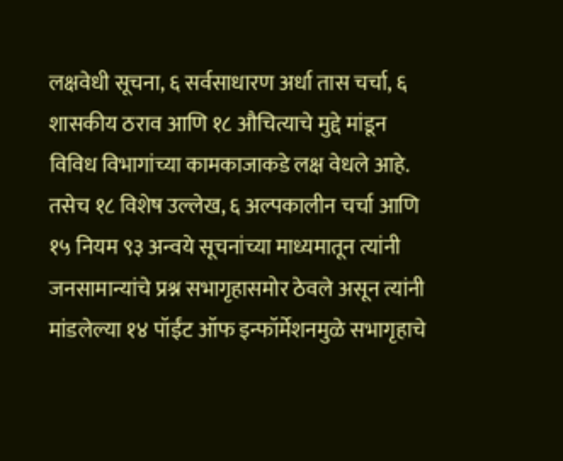लक्षवेधी सूचना, ६ सर्वसाधारण अर्धा तास चर्चा, ६ शासकीय ठराव आणि १८ औचित्याचे मुद्दे मांडून विविध विभागांच्या कामकाजाकडे लक्ष वेधले आहे. तसेच १८ विशेष उल्लेख, ६ अल्पकालीन चर्चा आणि १५ नियम ९३ अन्वये सूचनांच्या माध्यमातून त्यांनी जनसामान्यांचे प्रश्न सभागृहासमोर ठेवले असून त्यांनी मांडलेल्या १४ पॉईंट ऑफ इन्फॉर्मेशनमुळे सभागृहाचे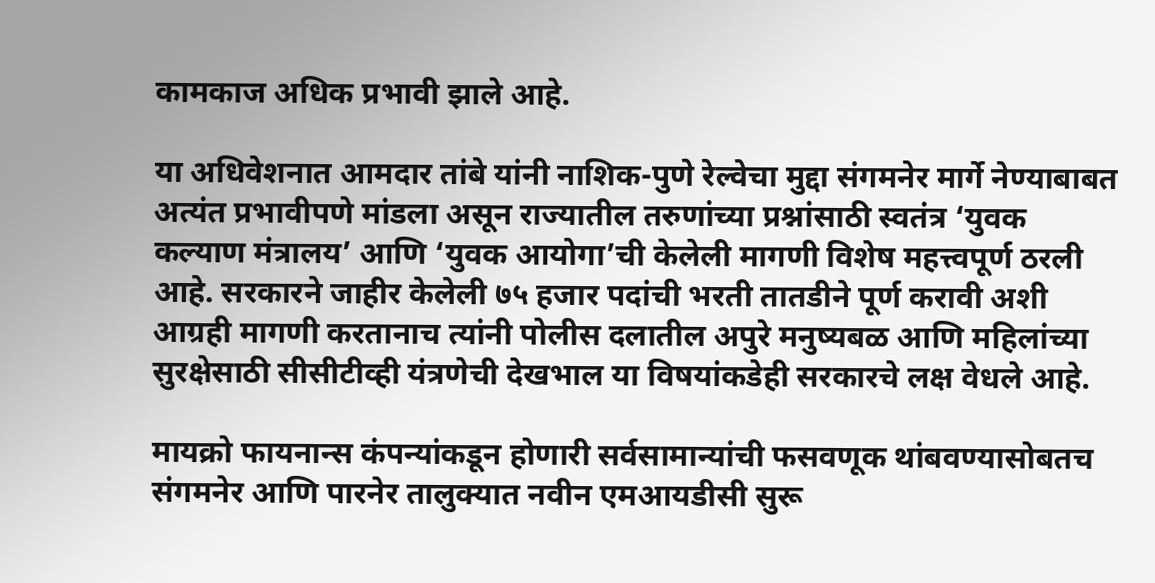कामकाज अधिक प्रभावी झाले आहे.

या अधिवेशनात आमदार तांबे यांनी नाशिक-पुणे रेल्वेचा मुद्दा संगमनेर मार्गे नेण्याबाबत अत्यंत प्रभावीपणे मांडला असून राज्यातील तरुणांच्या प्रश्नांसाठी स्वतंत्र ‘युवक कल्याण मंत्रालय’ आणि ‘युवक आयोगा’ची केलेली मागणी विशेष महत्त्वपूर्ण ठरली आहे. सरकारने जाहीर केलेली ७५ हजार पदांची भरती तातडीने पूर्ण करावी अशी आग्रही मागणी करतानाच त्यांनी पोलीस दलातील अपुरे मनुष्यबळ आणि महिलांच्या सुरक्षेसाठी सीसीटीव्ही यंत्रणेची देखभाल या विषयांकडेही सरकारचे लक्ष वेधले आहे.

मायक्रो फायनान्स कंपन्यांकडून होणारी सर्वसामान्यांची फसवणूक थांबवण्यासोबतच संगमनेर आणि पारनेर तालुक्यात नवीन एमआयडीसी सुरू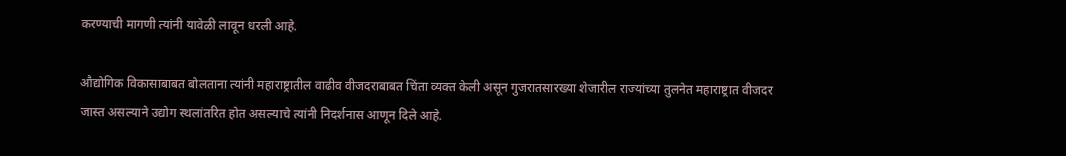करण्याची मागणी त्यांनी यावेळी लावून धरली आहे.

औद्योगिक विकासाबाबत बोलताना त्यांनी महाराष्ट्रातील वाढीव वीजदराबाबत चिंता व्यक्त केली असून गुजरातसारख्या शेजारील राज्यांच्या तुलनेत महाराष्ट्रात वीजदर जास्त असल्याने उद्योग स्थलांतरित होत असल्याचे त्यांनी निदर्शनास आणून दिले आहे.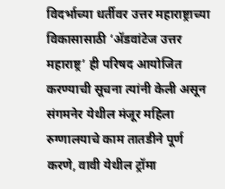विदर्भाच्या धर्तीवर उत्तर महाराष्ट्राच्या विकासासाठी ‘ॲडवांटेज उत्तर महाराष्ट्र’ ही परिषद आयोजित करण्याची सूचना त्यांनी केली असून संगमनेर येथील मंजूर महिला रुग्णालयाचे काम तातडीने पूर्ण करणे, वावी येथील ट्रॉमा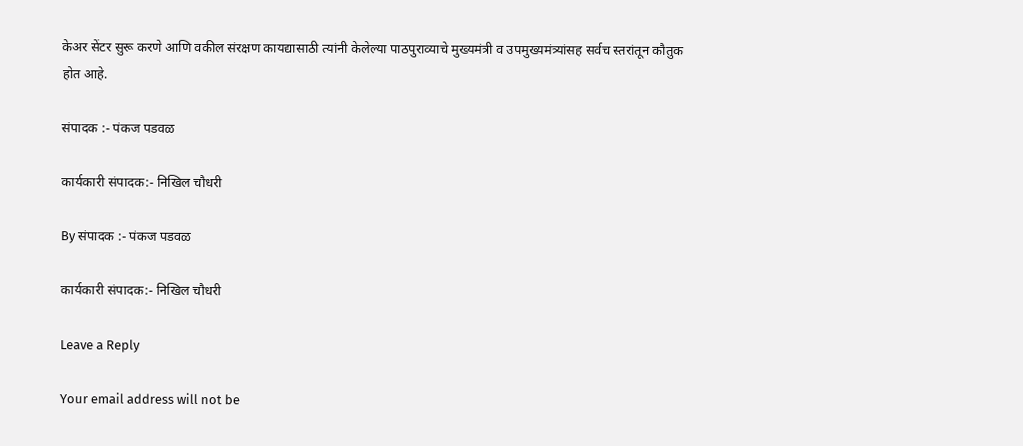केअर सेंटर सुरू करणे आणि वकील संरक्षण कायद्यासाठी त्यांनी केलेल्या पाठपुराव्याचे मुख्यमंत्री व उपमुख्यमंत्र्यांसह सर्वच स्तरांतून कौतुक होत आहे.

संपादक :- पंकज पडवळ

कार्यकारी संपादक:- निखिल चौधरी

By संपादक :- पंकज पडवळ

कार्यकारी संपादक:- निखिल चौधरी

Leave a Reply

Your email address will not be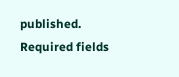published. Required fields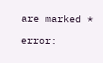are marked *

error: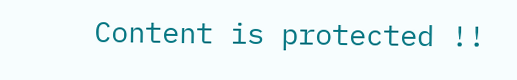Content is protected !!